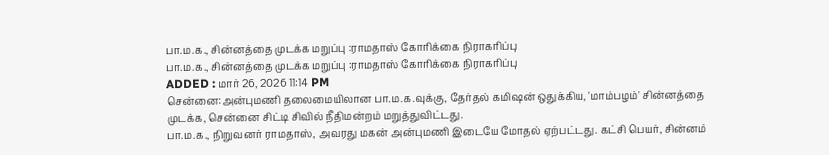பா.ம.க., சின்னத்தை முடக்க மறுப்பு :ராமதாஸ் கோரிக்கை நிராகரிப்பு
பா.ம.க., சின்னத்தை முடக்க மறுப்பு :ராமதாஸ் கோரிக்கை நிராகரிப்பு
ADDED : மார் 26, 2026 11:14 PM
சென்னை:அன்புமணி தலைமையிலான பா.ம.க.வுக்கு, தேர்தல் கமிஷன் ஒதுக்கிய, 'மாம்பழம்' சின்னத்தை முடக்க, சென்னை சிட்டி சிவில் நீதிமன்றம் மறுத்துவிட்டது.
பா.ம.க., நிறுவனர் ராமதாஸ், அவரது மகன் அன்புமணி இடையே மோதல் ஏற்பட்டது. கட்சி பெயர், சின்னம்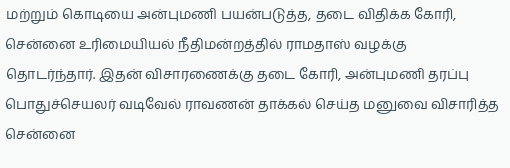மற்றும் கொடியை அன்புமணி பயன்படுத்த, தடை விதிக்க கோரி, சென்னை உரிமையியல் நீதிமன்றத்தில் ராமதாஸ் வழக்கு தொடர்ந்தார். இதன் விசாரணைக்கு தடை கோரி, அன்புமணி தரப்பு பொதுச்செயலர் வடிவேல் ராவணன் தாக்கல் செய்த மனுவை விசாரித்த சென்னை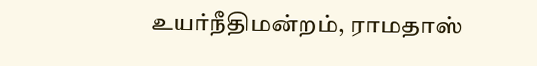உயர்நீதிமன்றம், ராமதாஸ்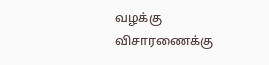வழக்கு விசாரணைக்கு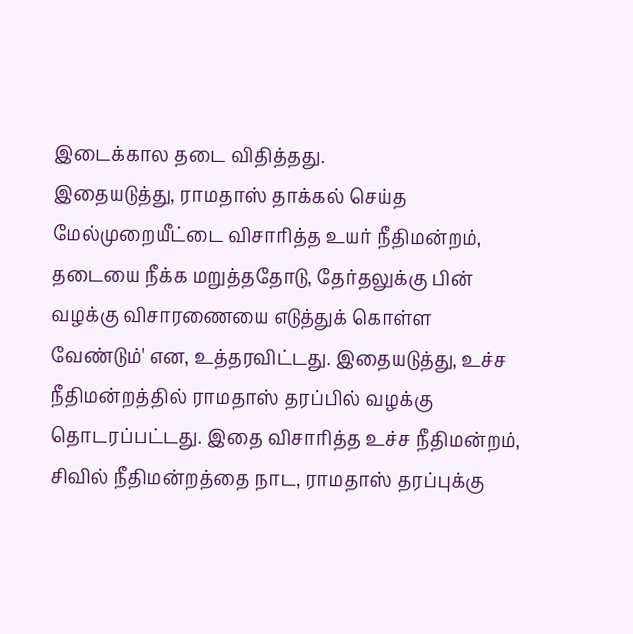இடைக்கால தடை விதித்தது.
இதையடுத்து, ராமதாஸ் தாக்கல் செய்த மேல்முறையீட்டை விசாரித்த உயர் நீதிமன்றம், தடையை நீக்க மறுத்ததோடு, தேர்தலுக்கு பின் வழக்கு விசாரணையை எடுத்துக் கொள்ள வேண்டும்' என, உத்தரவிட்டது. இதையடுத்து, உச்ச நீதிமன்றத்தில் ராமதாஸ் தரப்பில் வழக்கு தொடரப்பட்டது. இதை விசாரித்த உச்ச நீதிமன்றம், சிவில் நீதிமன்றத்தை நாட, ராமதாஸ் தரப்புக்கு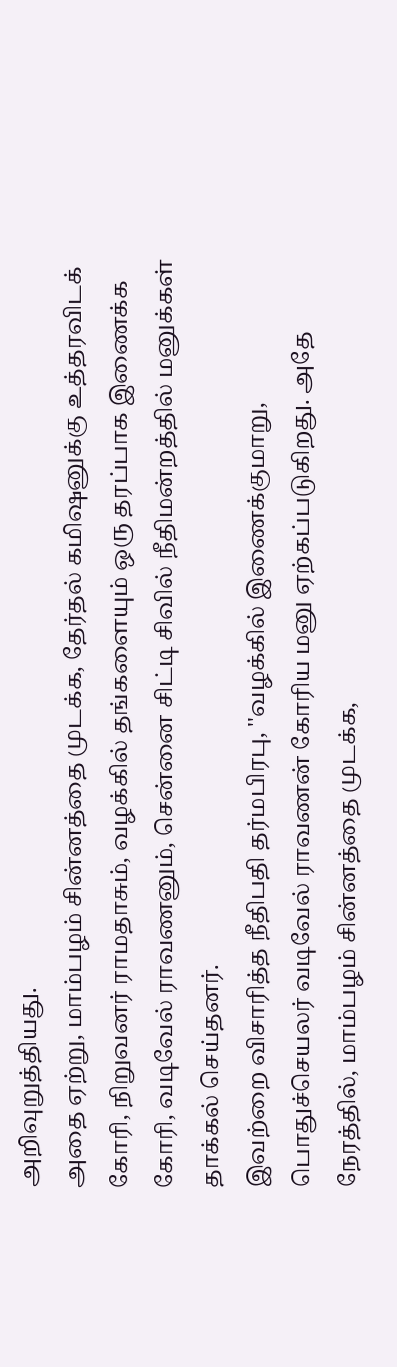அறிவுறுத்தியது.
அதை ஏற்று, மாம்பழம் சின்னத்தை முடக்க, தேர்தல் கமிஷனுக்கு உத்தரவிடக் கோரி, நிறுவனர் ராமதாசும், வழக்கில் தங்களையும் ஒரு தரப்பாக இணைக்க கோரி, வடிவேல் ராவணனும், சென்னை சிட்டி சிவில் நீதிமன்றத்தில் மனுக்கள் தாக்கல் செய்தனர்.
இவற்றை விசாரித்த நீதிபதி தர்மபிரபு, ''வழக்கில் இணைக்குமாறு, பொதுச்செயலர் வடிவேல் ராவணன் கோரிய மனு ஏற்கப்படுகிறது. அதே நேரத்தில், மாம்பழம் சின்னத்தை முடக்க,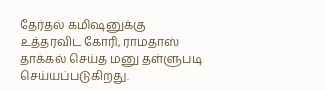தேர்தல் கமிஷனுக்கு உத்தரவிட கோரி, ராமதாஸ் தாக்கல் செய்த மனு தள்ளுபடி செய்யப்படுகிறது.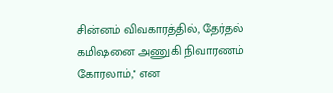சின்னம் விவகாரத்தில், தேர்தல் கமிஷனை அணுகி நிவாரணம் கோரலாம்,'' என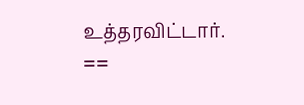உத்தரவிட்டார்.
==